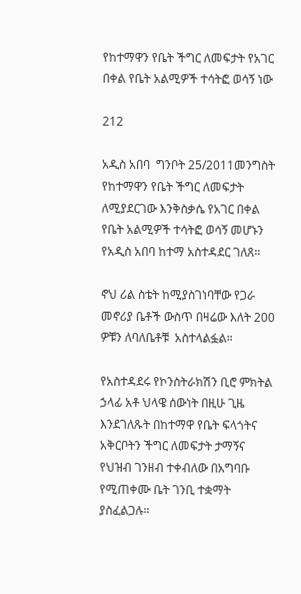የከተማዋን የቤት ችግር ለመፍታት የአገር በቀል የቤት አልሚዎች ተሳትፎ ወሳኝ ነው

212

አዲስ አበባ  ግንቦት 25/2011መንግስት የከተማዋን የቤት ችግር ለመፍታት ለሚያደርገው እንቅስቃሴ የአገር በቀል የቤት አልሚዎች ተሳትፎ ወሳኝ መሆኑን የአዲስ አበባ ከተማ አስተዳደር ገለጸ።

ኖህ ሪል ስቴት ከሚያስገነባቸው የጋራ መኖሪያ ቤቶች ውስጥ በዛሬው እለት 200 ዎቹን ለባለቤቶቹ  አስተላልፏል።

የአስተዳደሩ የኮንስትራክሽን ቢሮ ምክትል ኃላፊ አቶ ህላዌ ሰውነት በዚሁ ጊዜ እንደገለጹት በከተማዋ የቤት ፍላጎትና አቅርቦትን ችግር ለመፍታት ታማኝና የህዝብ ገንዘብ ተቀብለው በአግባቡ የሚጠቀሙ ቤት ገንቢ ተቋማት ያስፈልጋሉ።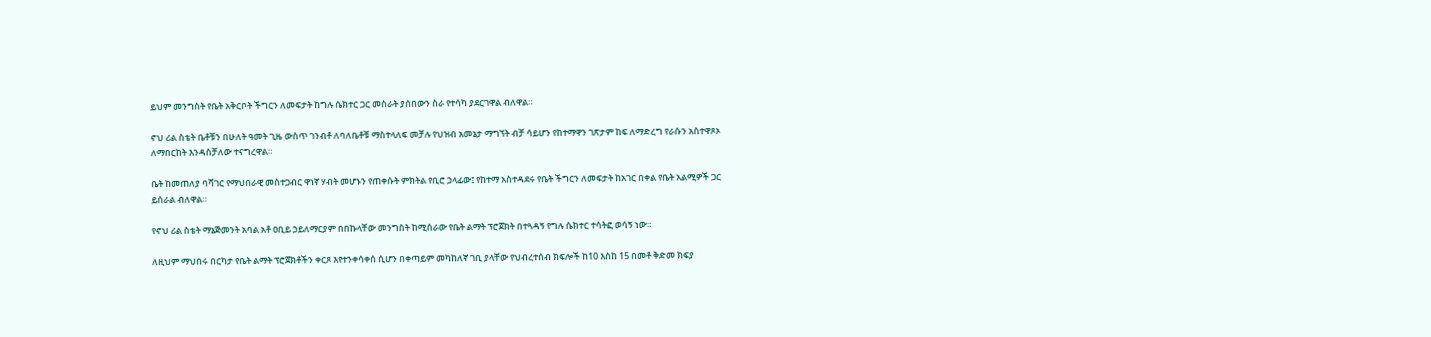ይህም መንግስት የቤት አቅርቦት ችግርን ለመፍታት ከግሉ ሴክተር ጋር መስራት ያሰበውን ስራ የተሳካ ያደርገዋል ብለዋል።

ኖህ ሪል ስቴት ቤቶቹን በሁለት ዓመት ጊዜ ውስጥ ገንብቶ ለባለቤቶቹ ማስተላለፍ መቻሉ የህዝብ አመኔታ ማግኘት ብቻ ሳይሆን የከተማዋን ገጽታም ከፍ ለማድረግ የራሱን አስተዋጾኦ ለማበርከት እንዳስቻለው ተናግረዋል።

ቤት ከመጠለያ ባሻገር የማህበራዊ መስተጋብር ዋነኛ ሃብት መሆኑን የጠቀሱት ምክትል የቢሮ ኃላፊው፤ የከተማ አስተዳደሩ የቤት ችግርን ለመፍታት ከአገር በቀል የቤት አልሚዎች ጋር ይሰራል ብለዋል።

የኖህ ሪል ስቴት ማኔጅመንት አባል አቶ ዐቢይ ኃይለማርያም በበኩላቸው መንግስት ከሚሰራው የቤት ልማት ፕሮጀክት በተጓዳኝ የግሉ ሴክተር ተሳትፎ ወሳኝ ነው።

ለዚህም ማህበሩ በርካታ የቤት ልማት ፕሮጀክቶችን ቀርጾ እየተንቀሳቀሰ ሲሆን በቀጣይም መካከለኛ ገቢ ያላቸው የህብረተሰብ ክፍሎች ከ10 እስከ 15 በመቶ ቅድመ ክፍያ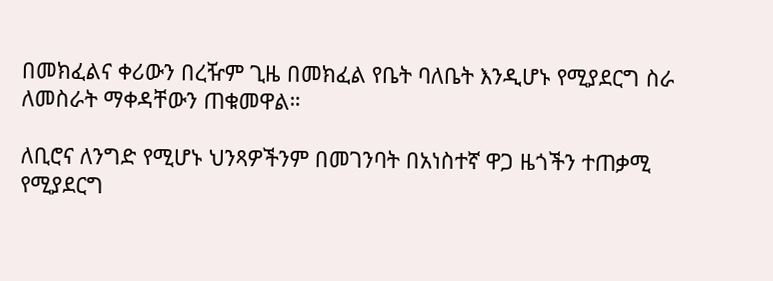በመክፈልና ቀሪውን በረዥም ጊዜ በመክፈል የቤት ባለቤት እንዲሆኑ የሚያደርግ ስራ ለመስራት ማቀዳቸውን ጠቁመዋል።

ለቢሮና ለንግድ የሚሆኑ ህንጻዎችንም በመገንባት በአነስተኛ ዋጋ ዜጎችን ተጠቃሚ የሚያደርግ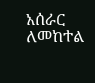አሰራር ለመከተል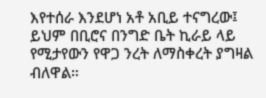እየተሰራ እንደሆነ አቶ አቢይ ተናግረው፤ ይህም በቢሮና በንግድ ቤት ኪራይ ላይ የሚታየውን የዋጋ ንረት ለማስቀረት ያግዛል ብለዋል።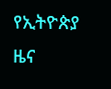የኢትዮጵያ ዜና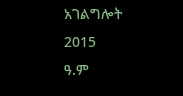አገልግሎት
2015
ዓ.ም